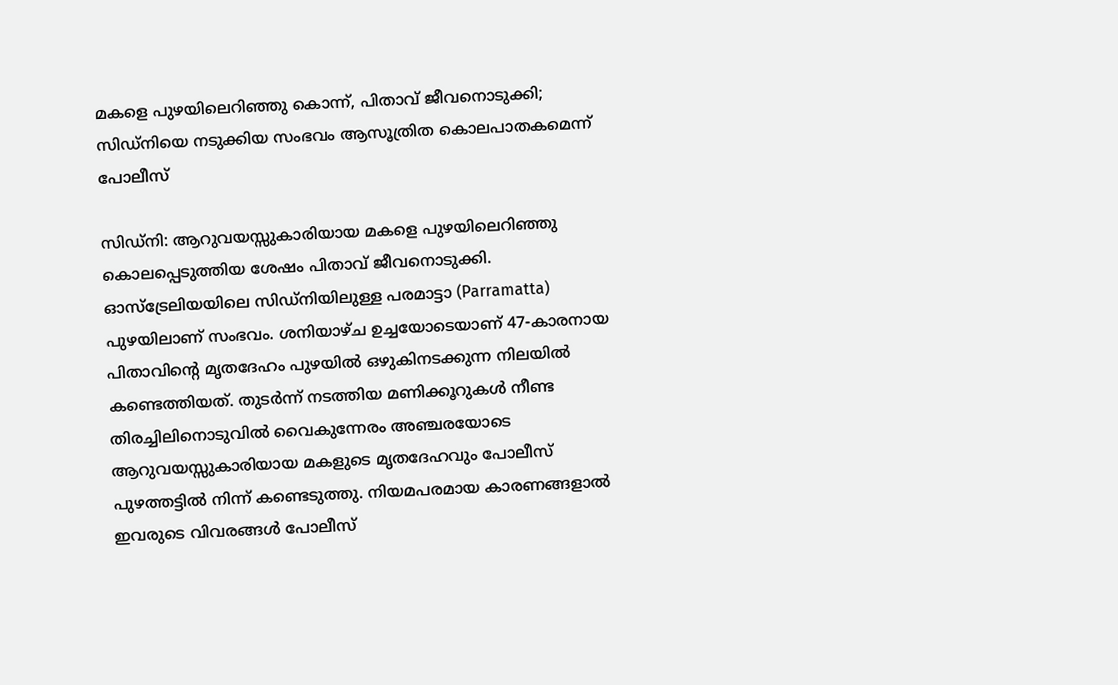മകളെ പുഴയിലെറിഞ്ഞു കൊന്ന്, പിതാവ് ജീവനൊടുക്കി; സിഡ്നിയെ നടുക്കിയ സംഭവം ആസൂത്രിത കൊലപാതകമെന്ന് പോലീസ്

സിഡ്നി: ആറുവയസ്സുകാരിയായ മകളെ പുഴയിലെറിഞ്ഞു കൊലപ്പെടുത്തിയ ശേഷം പിതാവ് ജീവനൊടുക്കി. ഓസ്‌ട്രേലിയയിലെ സിഡ്നിയിലുള്ള പരമാട്ടാ (Parramatta) പുഴയിലാണ് സംഭവം. ശനിയാഴ്ച ഉച്ചയോടെയാണ് 47-കാരനായ പിതാവിന്റെ മൃതദേഹം പുഴയിൽ ഒഴുകിനടക്കുന്ന നിലയിൽ കണ്ടെത്തിയത്. തുടർന്ന് നടത്തിയ മണിക്കൂറുകൾ നീണ്ട തിരച്ചിലിനൊടുവിൽ വൈകുന്നേരം അഞ്ചരയോടെ ആറുവയസ്സുകാരിയായ മകളുടെ മൃതദേഹവും പോലീസ് പുഴത്തട്ടിൽ നിന്ന് കണ്ടെടുത്തു. നിയമപരമായ കാരണങ്ങളാൽ ഇവരുടെ വിവരങ്ങൾ പോലീസ്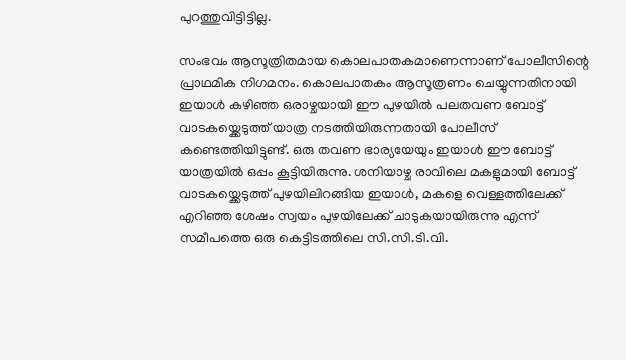പുറത്തുവിട്ടിട്ടില്ല.

സംഭവം ആസൂത്രിതമായ കൊലപാതകമാണെന്നാണ് പോലീസിന്റെ പ്രാഥമിക നിഗമനം. കൊലപാതകം ആസൂത്രണം ചെയ്യുന്നതിനായി ഇയാൾ കഴിഞ്ഞ ഒരാഴ്ചയായി ഈ പുഴയിൽ പലതവണ ബോട്ട് വാടകയ്ക്കെടുത്ത് യാത്ര നടത്തിയിരുന്നതായി പോലീസ് കണ്ടെത്തിയിട്ടുണ്ട്. ഒരു തവണ ഭാര്യയേയും ഇയാൾ ഈ ബോട്ട് യാത്രയിൽ ഒപ്പം കൂട്ടിയിരുന്നു. ശനിയാഴ്ച രാവിലെ മകളുമായി ബോട്ട് വാടകയ്ക്കെടുത്ത് പുഴയിലിറങ്ങിയ ഇയാൾ, മകളെ വെള്ളത്തിലേക്ക് എറിഞ്ഞ ശേഷം സ്വയം പുഴയിലേക്ക് ചാടുകയായിരുന്നു എന്ന് സമീപത്തെ ഒരു കെട്ടിടത്തിലെ സി.സി.ടി.വി.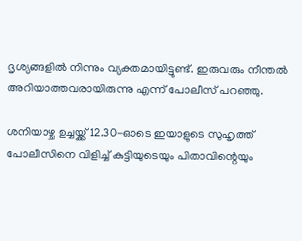ദൃശ്യങ്ങളിൽ നിന്നും വ്യക്തമായിട്ടുണ്ട്. ഇരുവരും നീന്തൽ അറിയാത്തവരായിരുന്നു എന്ന് പോലീസ് പറഞ്ഞു.

ശനിയാഴ്ച ഉച്ചയ്ക്ക് 12.30-ഓടെ ഇയാളുടെ സുഹൃത്ത് പോലീസിനെ വിളിച്ച് കുട്ടിയുടെയും പിതാവിന്റെയും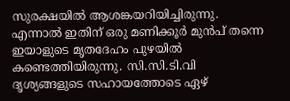സുരക്ഷയിൽ ആശങ്കയറിയിച്ചിരുന്നു. എന്നാൽ ഇതിന് ഒരു മണിക്കൂർ മുൻപ് തന്നെ ഇയാളുടെ മൃതദേഹം പുഴയിൽ കണ്ടെത്തിയിരുന്നു. സി.സി.ടി.വി ദൃശ്യങ്ങളുടെ സഹായത്തോടെ ഏഴ്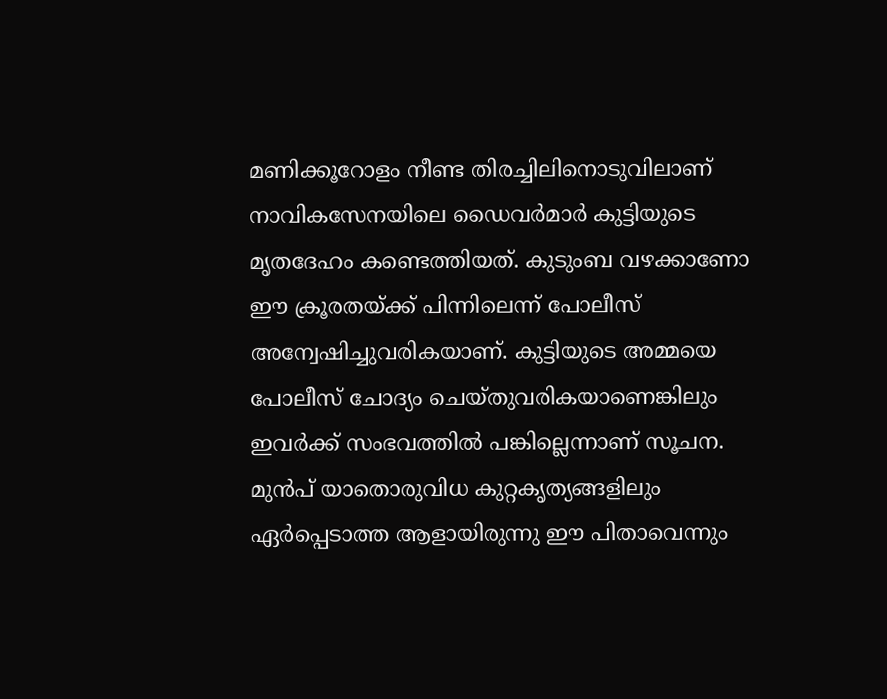മണിക്കൂറോളം നീണ്ട തിരച്ചിലിനൊടുവിലാണ് നാവികസേനയിലെ ഡൈവർമാർ കുട്ടിയുടെ മൃതദേഹം കണ്ടെത്തിയത്. കുടുംബ വഴക്കാണോ ഈ ക്രൂരതയ്ക്ക് പിന്നിലെന്ന് പോലീസ് അന്വേഷിച്ചുവരികയാണ്. കുട്ടിയുടെ അമ്മയെ പോലീസ് ചോദ്യം ചെയ്തുവരികയാണെങ്കിലും ഇവർക്ക് സംഭവത്തിൽ പങ്കില്ലെന്നാണ് സൂചന. മുൻപ് യാതൊരുവിധ കുറ്റകൃത്യങ്ങളിലും ഏർപ്പെടാത്ത ആളായിരുന്നു ഈ പിതാവെന്നും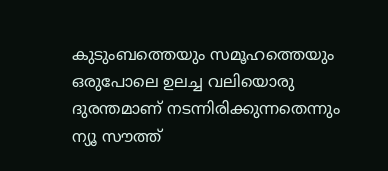കുടുംബത്തെയും സമൂഹത്തെയും ഒരുപോലെ ഉലച്ച വലിയൊരു ദുരന്തമാണ് നടന്നിരിക്കുന്നതെന്നും ന്യൂ സൗത്ത്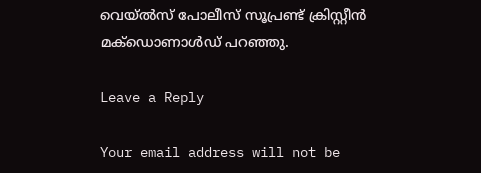വെയ്ൽസ് പോലീസ് സൂപ്രണ്ട് ക്രിസ്റ്റീൻ മക്ഡൊണാൾഡ് പറഞ്ഞു.

Leave a Reply

Your email address will not be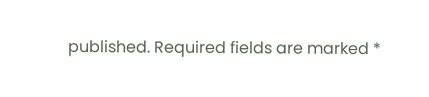published. Required fields are marked *